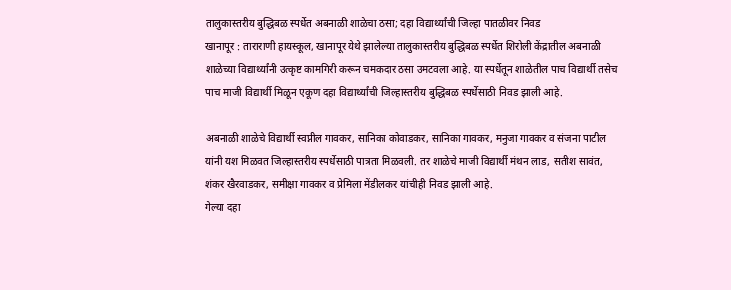तालुकास्तरीय बुद्धिबळ स्पर्धेत अबनाळी शाळेचा ठसा; दहा विद्यार्थ्यांची जिल्हा पातळीवर निवड
खानापूर : ताराराणी हायस्कूल, खानापूर येथे झालेल्या तालुकास्तरीय बुद्धिबळ स्पर्धेत शिरोली केंद्रातील अबनाळी शाळेच्या विद्यार्थ्यांनी उत्कृष्ट कामगिरी करून चमकदार ठसा उमटवला आहे. या स्पर्धेतून शाळेतील पाच विद्यार्थी तसेच पाच माजी विद्यार्थी मिळून एकूण दहा विद्यार्थ्यांची जिल्हास्तरीय बुद्धिबळ स्पर्धेसाठी निवड झाली आहे.

अबनाळी शाळेचे विद्यार्थी स्वप्नील गावकर, सानिका कोवाडकर, सानिका गावकर, मनुजा गावकर व संजना पाटील यांनी यश मिळवत जिल्हास्तरीय स्पर्धेसाठी पात्रता मिळवली. तर शाळेचे माजी विद्यार्थी मंथन लाड, सतीश सावंत, शंकर खैरवाडकर, समीक्षा गावकर व प्रेमिला मेंडीलकर यांचीही निवड झाली आहे.
गेल्या दहा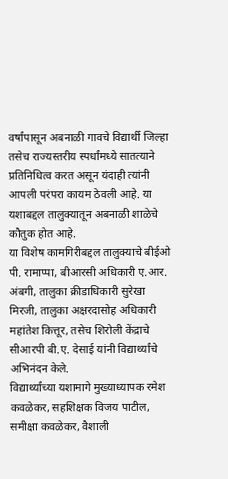वर्षांपासून अबनाळी गावचे विद्यार्थी जिल्हा तसेच राज्यस्तरीय स्पर्धांमध्ये सातत्याने प्रतिनिधित्व करत असून यंदाही त्यांनी आपली परंपरा कायम ठेवली आहे. या यशाबद्दल तालुक्यातून अबनाळी शाळेचे कौतुक होत आहे.
या विशेष कामगिरीबद्दल तालुक्याचे बीईओ पी. रामाप्पा, बीआरसी अधिकारी ए.आर. अंबगी, तालुका क्रीडाधिकारी सुरेखा मिरजी, तालुका अक्षरदासोह अधिकारी महांतेश कित्तूर, तसेच शिरोली केंद्राचे सीआरपी बी.ए. देसाई यांनी विद्यार्थ्यांचे अभिनंदन केले.
विद्यार्थ्यांच्या यशामागे मुख्याध्यापक रमेश कवळेकर, सहशिक्षक विजय पाटील, समीक्षा कवळेकर, वैशाली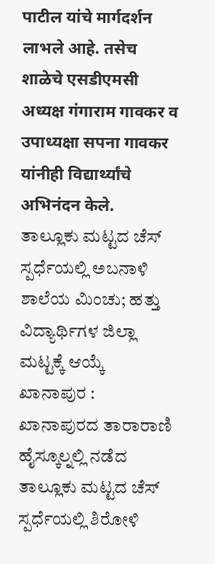पाटील यांचे मार्गदर्शन लाभले आहे. तसेच शाळेचे एसडीएमसी अध्यक्ष गंगाराम गावकर व उपाध्यक्षा सपना गावकर यांनीही विद्यार्थ्यांचे अभिनंदन केले.
ತಾಲ್ಲೂಕು ಮಟ್ಟದ ಚೆಸ್ ಸ್ಪರ್ಧೆಯಲ್ಲಿ ಅಬನಾಳಿ ಶಾಲೆಯ ಮಿಂಚು; ಹತ್ತು ವಿದ್ಯಾರ್ಥಿಗಳ ಜಿಲ್ಲಾ ಮಟ್ಟಕ್ಕೆ ಆಯ್ಕೆ
ಖಾನಾಪುರ : ಖಾನಾಪುರದ ತಾರಾರಾಣಿ ಹೈಸ್ಕೂಲ್ನಲ್ಲಿ ನಡೆದ ತಾಲ್ಲೂಕು ಮಟ್ಟದ ಚೆಸ್ ಸ್ಪರ್ಧೆಯಲ್ಲಿ ಶಿರೋಳಿ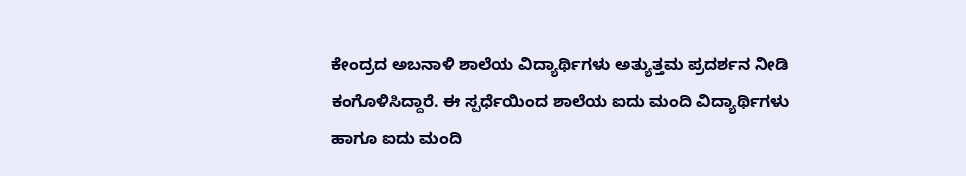ಕೇಂದ್ರದ ಅಬನಾಳಿ ಶಾಲೆಯ ವಿದ್ಯಾರ್ಥಿಗಳು ಅತ್ಯುತ್ತಮ ಪ್ರದರ್ಶನ ನೀಡಿ ಕಂಗೊಳಿಸಿದ್ದಾರೆ. ಈ ಸ್ಪರ್ಧೆಯಿಂದ ಶಾಲೆಯ ಐದು ಮಂದಿ ವಿದ್ಯಾರ್ಥಿಗಳು ಹಾಗೂ ಐದು ಮಂದಿ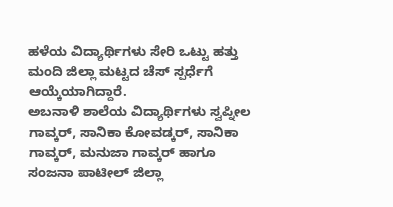ಹಳೆಯ ವಿದ್ಯಾರ್ಥಿಗಳು ಸೇರಿ ಒಟ್ಟು ಹತ್ತು ಮಂದಿ ಜಿಲ್ಲಾ ಮಟ್ಟದ ಚೆಸ್ ಸ್ಪರ್ಧೆಗೆ ಆಯ್ಕೆಯಾಗಿದ್ದಾರೆ.
ಅಬನಾಳಿ ಶಾಲೆಯ ವಿದ್ಯಾರ್ಥಿಗಳು ಸ್ವಪ್ನೀಲ ಗಾವ್ಕರ್, ಸಾನಿಕಾ ಕೋವಡ್ಕರ್, ಸಾನಿಕಾ ಗಾವ್ಕರ್, ಮನುಜಾ ಗಾವ್ಕರ್ ಹಾಗೂ ಸಂಜನಾ ಪಾಟೀಲ್ ಜಿಲ್ಲಾ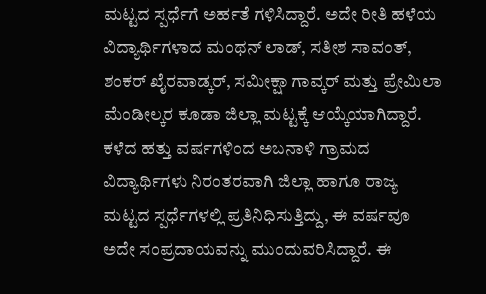ಮಟ್ಟದ ಸ್ಪರ್ಧೆಗೆ ಅರ್ಹತೆ ಗಳಿಸಿದ್ದಾರೆ. ಅದೇ ರೀತಿ ಹಳೆಯ ವಿದ್ಯಾರ್ಥಿಗಳಾದ ಮಂಥನ್ ಲಾಡ್, ಸತೀಶ ಸಾವಂತ್, ಶಂಕರ್ ಖೈರವಾಡ್ಕರ್, ಸಮೀಕ್ಷಾ ಗಾವ್ಕರ್ ಮತ್ತು ಪ್ರೇಮಿಲಾ ಮೆಂಡೀಲ್ಕರ ಕೂಡಾ ಜಿಲ್ಲಾ ಮಟ್ಟಕ್ಕೆ ಆಯ್ಕೆಯಾಗಿದ್ದಾರೆ.
ಕಳೆದ ಹತ್ತು ವರ್ಷಗಳಿಂದ ಅಬನಾಳಿ ಗ್ರಾಮದ ವಿದ್ಯಾರ್ಥಿಗಳು ನಿರಂತರವಾಗಿ ಜಿಲ್ಲಾ ಹಾಗೂ ರಾಜ್ಯ ಮಟ್ಟದ ಸ್ಪರ್ಧೆಗಳಲ್ಲಿ ಪ್ರತಿನಿಧಿಸುತ್ತಿದ್ದು, ಈ ವರ್ಷವೂ ಅದೇ ಸಂಪ್ರದಾಯವನ್ನು ಮುಂದುವರಿಸಿದ್ದಾರೆ. ಈ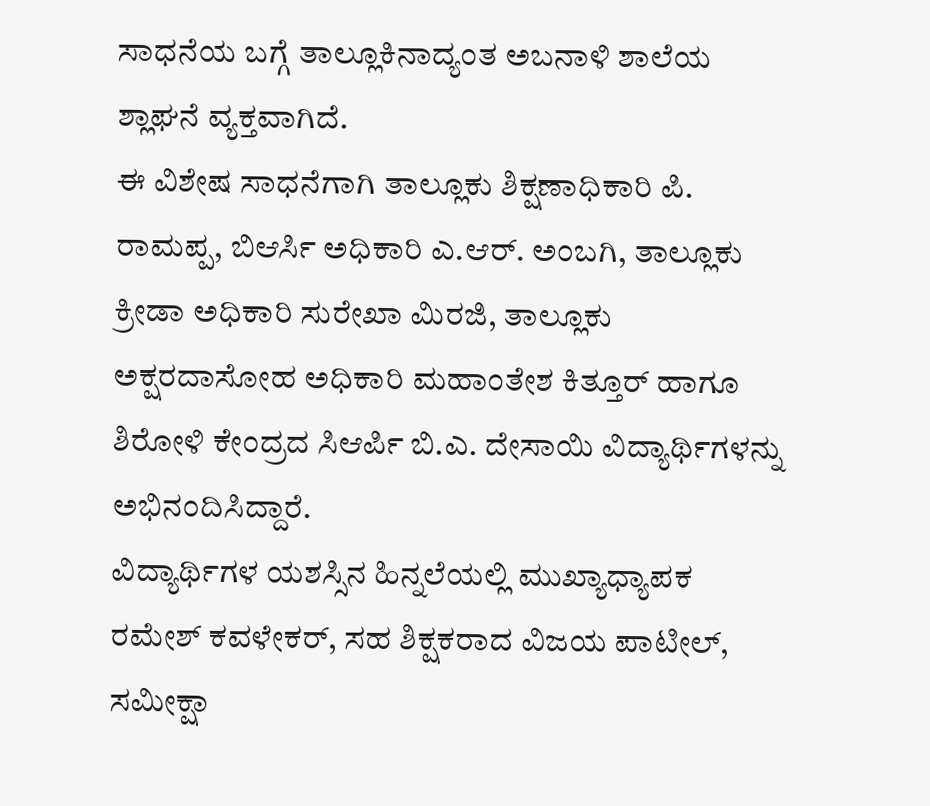ಸಾಧನೆಯ ಬಗ್ಗೆ ತಾಲ್ಲೂಕಿನಾದ್ಯಂತ ಅಬನಾಳಿ ಶಾಲೆಯ ಶ್ಲಾಘನೆ ವ್ಯಕ್ತವಾಗಿದೆ.
ಈ ವಿಶೇಷ ಸಾಧನೆಗಾಗಿ ತಾಲ್ಲೂಕು ಶಿಕ್ಷಣಾಧಿಕಾರಿ ಪಿ. ರಾಮಪ್ಪ, ಬಿಆರ್ಸಿ ಅಧಿಕಾರಿ ಎ.ಆರ್. ಅಂಬಗಿ, ತಾಲ್ಲೂಕು ಕ್ರೀಡಾ ಅಧಿಕಾರಿ ಸುರೇಖಾ ಮಿರಜಿ, ತಾಲ್ಲೂಕು ಅಕ್ಷರದಾಸೋಹ ಅಧಿಕಾರಿ ಮಹಾಂತೇಶ ಕಿತ್ತೂರ್ ಹಾಗೂ ಶಿರೋಳಿ ಕೇಂದ್ರದ ಸಿಆರ್ಪಿ ಬಿ.ಎ. ದೇಸಾಯಿ ವಿದ್ಯಾರ್ಥಿಗಳನ್ನು ಅಭಿನಂದಿಸಿದ್ದಾರೆ.
ವಿದ್ಯಾರ್ಥಿಗಳ ಯಶಸ್ಸಿನ ಹಿನ್ನಲೆಯಲ್ಲಿ ಮುಖ್ಯಾಧ್ಯಾಪಕ ರಮೇಶ್ ಕವಳೇಕರ್, ಸಹ ಶಿಕ್ಷಕರಾದ ವಿಜಯ ಪಾಟೀಲ್, ಸಮೀಕ್ಷಾ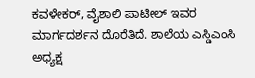ಕವಳೇಕರ್, ವೈಶಾಲಿ ಪಾಟೀಲ್ ಇವರ ಮಾರ್ಗದರ್ಶನ ದೊರೆತಿದೆ. ಶಾಲೆಯ ಎಸ್ಡಿಎಂಸಿ ಅಧ್ಯಕ್ಷ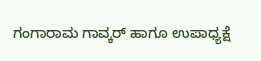ಗಂಗಾರಾಮ ಗಾವ್ಕರ್ ಹಾಗೂ ಉಪಾಧ್ಯಕ್ಷೆ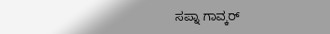ಸಪ್ನಾ ಗಾವ್ಕರ್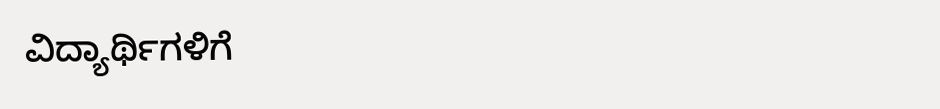ವಿದ್ಯಾರ್ಥಿಗಳಿಗೆ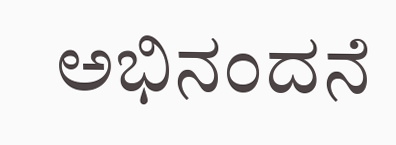ಅಭಿನಂದನೆ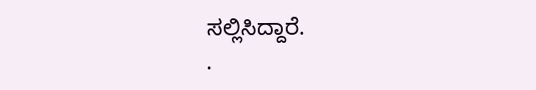ಸಲ್ಲಿಸಿದ್ದಾರೆ.
.